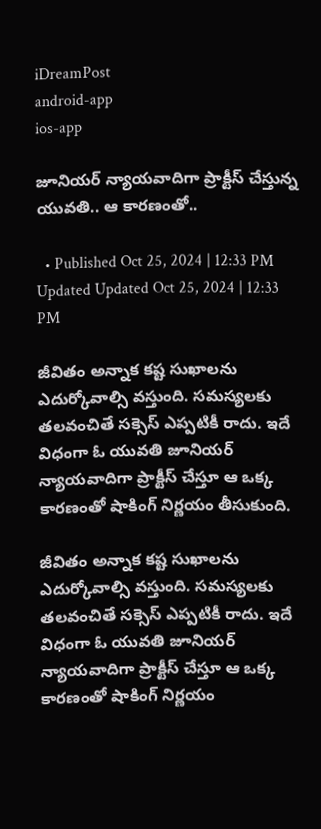iDreamPost
android-app
ios-app

జూనియర్‌ న్యాయవాదిగా ప్రాక్టీస్‌ చేస్తున్న యువతి.. ఆ కారణంతో..

  • Published Oct 25, 2024 | 12:33 PM Updated Updated Oct 25, 2024 | 12:33 PM

జీవితం అన్నాక కష్ట సుఖాలను ఎదుర్కోవాల్సి వస్తుంది. సమస్యలకు తలవంచితే సక్సెస్ ఎప్పటికీ రాదు. ఇదే విధంగా ఓ యువతి జూనియర్ న్యాయవాదిగా ప్రాక్టీస్ చేస్తూ ఆ ఒక్క కారణంతో షాకింగ్ నిర్ణయం తీసుకుంది.

జీవితం అన్నాక కష్ట సుఖాలను ఎదుర్కోవాల్సి వస్తుంది. సమస్యలకు తలవంచితే సక్సెస్ ఎప్పటికీ రాదు. ఇదే విధంగా ఓ యువతి జూనియర్ న్యాయవాదిగా ప్రాక్టీస్ చేస్తూ ఆ ఒక్క కారణంతో షాకింగ్ నిర్ణయం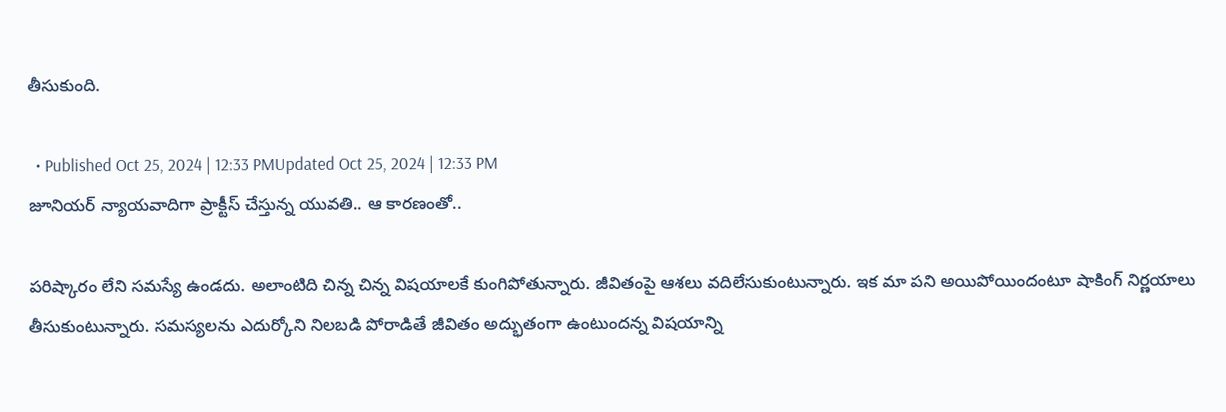తీసుకుంది.

  • Published Oct 25, 2024 | 12:33 PMUpdated Oct 25, 2024 | 12:33 PM
జూనియర్‌ న్యాయవాదిగా ప్రాక్టీస్‌ చేస్తున్న యువతి.. ఆ కారణంతో..

పరిష్కారం లేని సమస్యే ఉండదు. అలాంటిది చిన్న చిన్న విషయాలకే కుంగిపోతున్నారు. జీవితంపై ఆశలు వదిలేసుకుంటున్నారు. ఇక మా పని అయిపోయిందంటూ షాకింగ్ నిర్ణయాలు తీసుకుంటున్నారు. సమస్యలను ఎదుర్కోని నిలబడి పోరాడితే జీవితం అద్భుతంగా ఉంటుందన్న విషయాన్ని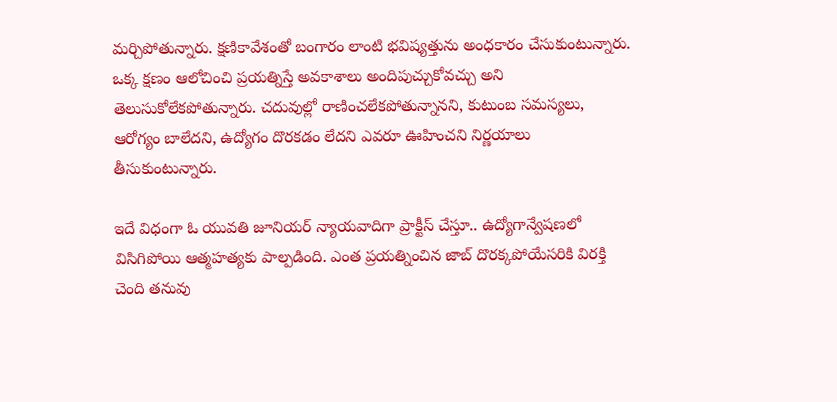మర్చిపోతున్నారు. క్షణికావేశంతో బంగారం లాంటి భవిష్యత్తును అంధకారం చేసుకుంటున్నారు. ఒక్క క్షణం ఆలోచించి ప్రయత్నిస్తే అవకాశాలు అందిపుచ్చుకోవచ్చు అని తెలుసుకోలేకపోతున్నారు. చదువుల్లో రాణించలేకపోతున్నానని, కుటుంబ సమస్యలు, ఆరోగ్యం బాలేదని, ఉద్యోగం దొరకడం లేదని ఎవరూ ఊహించని నిర్ణయాలు తీసుకుంటున్నారు.

ఇదే విధంగా ఓ యువతి జూనియర్ న్యాయవాదిగా ప్రాక్టీస్ చేస్తూ.. ఉద్యోగాన్వేషణలో విసిగిపోయి ఆత్మహత్యకు పాల్పడింది. ఎంత ప్రయత్నించిన జాబ్ దొరక్కపోయేసరికి విరక్తి చెంది తనువు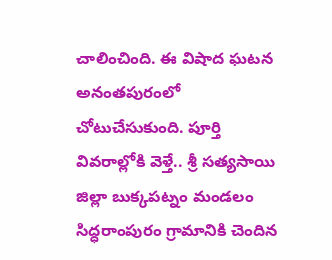చాలించింది. ఈ విషాద ఘటన అనంతపురంలో చోటుచేసుకుంది. పూర్తి వివరాల్లోకి వెళ్తే.. శ్రీ సత్యసాయి జిల్లా బుక్కపట్నం మండలం సిద్ధరాంపురం గ్రామానికి చెందిన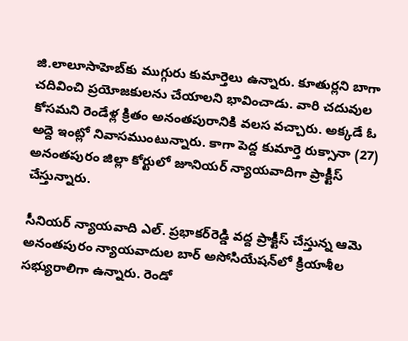జి.లాలూసాహెబ్‌కు ముగ్గురు కుమార్తెలు ఉన్నారు. కూతుర్లని బాగా చదివించి ప్రయోజకులను చేయాలని భావించాడు. వారి చదువుల కోసమని రెండేళ్ల క్రితం అనంతపురానికి వలస వచ్చారు. అక్కడే ఓ అద్దె ఇంట్లో నివాసముంటున్నారు. కాగా పెద్ద కుమార్తె రుక్సానా (27) అనంతపురం జిల్లా కోర్టులో జూనియర్‌ న్యాయవాదిగా ప్రాక్టీస్ చేస్తున్నారు.

సీనియర్‌ న్యాయవాది ఎల్‌. ప్రభాకర్‌రెడ్డి వద్ద ప్రాక్టీస్‌ చేస్తున్న ఆమె అనంతపురం న్యాయవాదుల బార్‌ అసోసియేషన్‌లో క్రియాశీల సభ్యురాలిగా ఉన్నారు. రెండో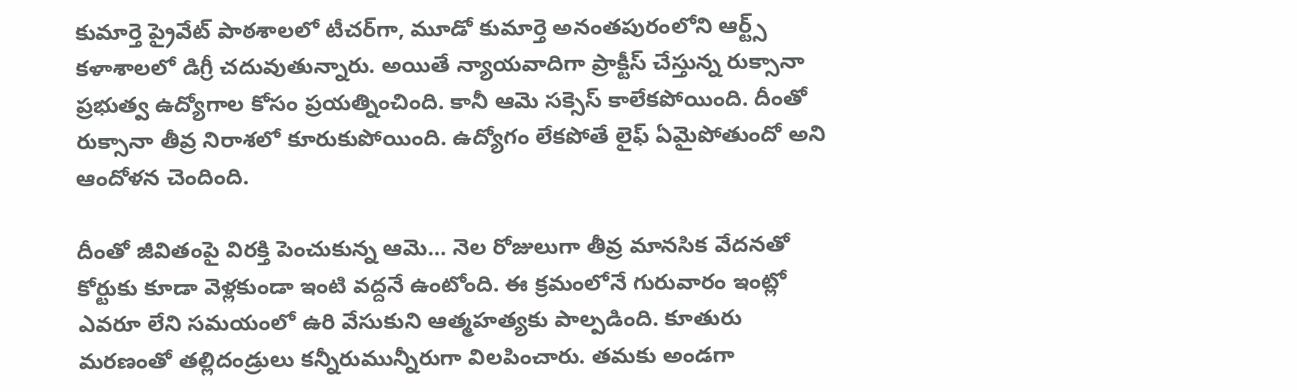కుమార్తె ప్రైవేట్‌ పాఠశాలలో టీచర్‌గా, మూడో కుమార్తె అనంతపురంలోని ఆర్ట్స్‌ కళాశాలలో డిగ్రీ చదువుతున్నారు. అయితే న్యాయవాదిగా ప్రాక్టీస్‌ చేస్తున్న రుక్సానా ప్రభుత్వ ఉద్యోగాల కోసం ప్రయత్నించింది. కానీ ఆమె సక్సెస్ కాలేకపోయింది. దీంతో రుక్సానా తీవ్ర నిరాశలో కూరుకుపోయింది. ఉద్యోగం లేకపోతే లైఫ్ ఏమైపోతుందో అని ఆందోళన చెందింది.

దీంతో జీవితంపై విరక్తి పెంచుకున్న ఆమె… నెల రోజులుగా తీవ్ర మానసిక వేదనతో కోర్టుకు కూడా వెళ్లకుండా ఇంటి వద్దనే ఉంటోంది. ఈ క్రమంలోనే గురువారం ఇంట్లో ఎవరూ లేని సమయంలో ఉరి వేసుకుని ఆత్మహత్యకు పాల్పడింది. కూతురు మరణంతో తల్లిదండ్రులు కన్నీరుమున్నీరుగా విలపించారు. తమకు అండగా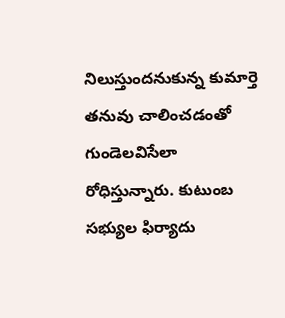నిలుస్తుందనుకున్న కుమార్తె తనువు చాలించడంతో గుండెలవిసేలా రోధిస్తున్నారు. కుటుంబ సభ్యుల ఫిర్యాదు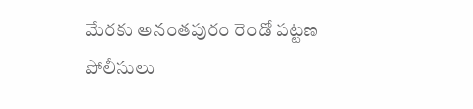మేరకు అనంతపురం రెండో పట్టణ పోలీసులు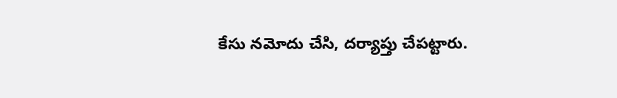కేసు నమోదు చేసి, దర్యాప్తు చేపట్టారు.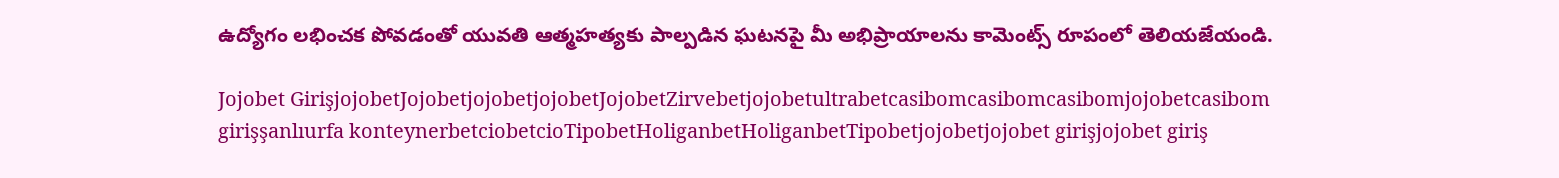ఉద్యోగం లభించక పోవడంతో యువతి ఆత్మహత్యకు పాల్పడిన ఘటనపై మీ అభిప్రాయాలను కామెంట్స్ రూపంలో తెలియజేయండి.

Jojobet GirişjojobetJojobetjojobetjojobetJojobetZirvebetjojobetultrabetcasibomcasibomcasibomjojobetcasibom girişşanlıurfa konteynerbetciobetcioTipobetHoliganbetHoliganbetTipobetjojobetjojobet girişjojobet giriş